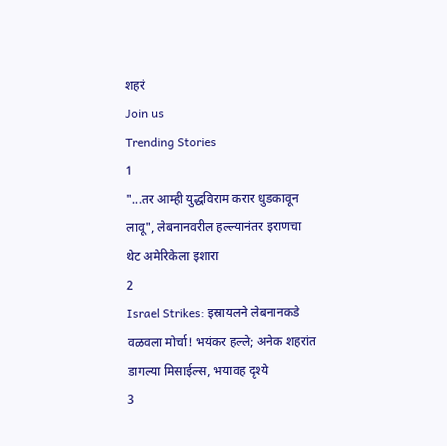शहरं
Join us
Trending Stories
1
"...तर आम्ही युद्धविराम करार धुडकावून लावू", लेबनानवरील हल्ल्यानंतर इराणचा थेट अमेरिकेला इशारा
2
Israel Strikes: इस्रायलने लेबनानकडे वळवला मोर्चा! भयंकर हल्ले; अनेक शहरांत डागल्या मिसाईल्स, भयावह दृश्ये
3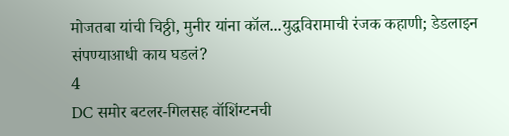मोजतबा यांची चिठ्ठी, मुनीर यांना कॉल...युद्धविरामाची रंजक कहाणी; डेडलाइन संपण्याआधी काय घडलं?
4
DC समोर बटलर-गिलसह वॉशिंग्टनची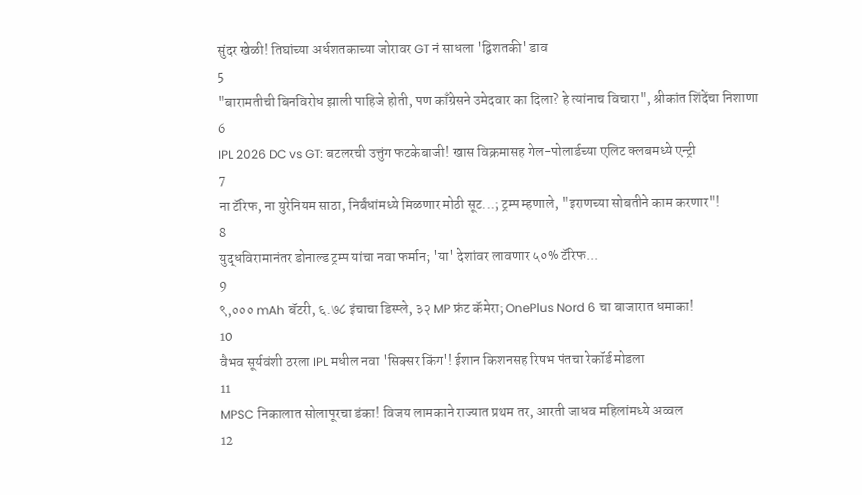सुंदर खेळी! तिघांच्या अर्धशतकाच्या जोरावर GT नं साधला 'द्विशतकी' डाव
5
"बारामतीची बिनविरोध झाली पाहिजे होती, पण काँग्रेसने उमेदवार का दिला? हे त्यांनाच विचारा", श्रीकांत शिंदेंचा निशाणा
6
IPL 2026 DC vs GT: बटलरची उत्तुंग फटकेबाजी! खास विक्रमासह गेल-पोलार्डच्या एलिट क्लबमध्ये एन्ट्री
7
ना टॅरिफ, ना युरेनियम साठा, निर्बंधांमध्ये मिळणार मोठी सूट...; ट्रम्प म्हणाले, "इराणच्या सोबतीने काम करणार"!
8
युद्धविरामानंतर डोनाल्ड ट्रम्प यांचा नवा फर्मान; 'या' देशांवर लावणार ५०% टॅरिफ...
9
९,००० mAh बॅटरी, ६.७८ इंचाचा डिस्प्ले, ३२ MP फ्रंट कॅमेरा; OnePlus Nord 6 चा बाजारात धमाका!
10
वैभव सूर्यवंशी ठरला IPL मधील नवा 'सिक्सर किंग'! ईशान किशनसह रिषभ पंतचा रेकॉर्ड मोडला
11
MPSC निकालात सोलापूरचा डंका! विजय लामकाने राज्यात प्रथम तर, आरती जाधव महिलांमध्ये अव्वल
12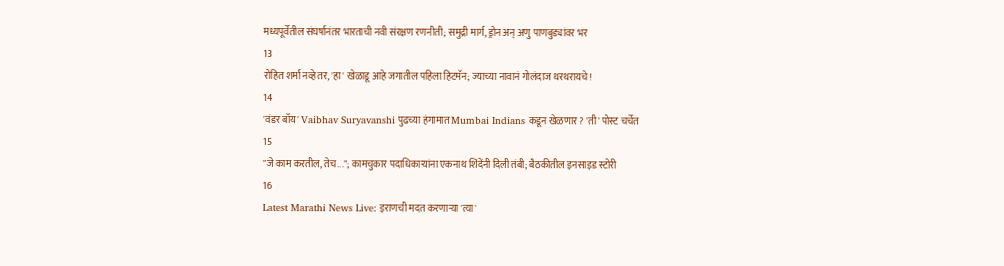मध्यपूर्वेतील संघर्षानंतर भारताची नवी संरक्षण रणनीती; समुद्री मार्ग, ड्रोन अन् अणु पाणबुड्यांवर भर
13
रोहित शर्मा नव्हे तर, 'हा' खेळाडू आहे जगातील पहिला हिटमॅन; ज्याच्या नावानं गोलंदाज थरथरायचे!
14
'वंडर बॉय' Vaibhav Suryavanshi पुढच्या हंगामात Mumbai Indians कडून खेळणार? 'ती' पोस्ट चर्चेत
15
"जे काम करतील, तेच..."; कामचुकार पदाधिकाऱ्यांना एकनाथ शिंदेंनी दिली तंबी; बैठकीतील इनसाइड स्टोरी
16
Latest Marathi News Live: इराणची मदत करणाऱ्या 'त्या'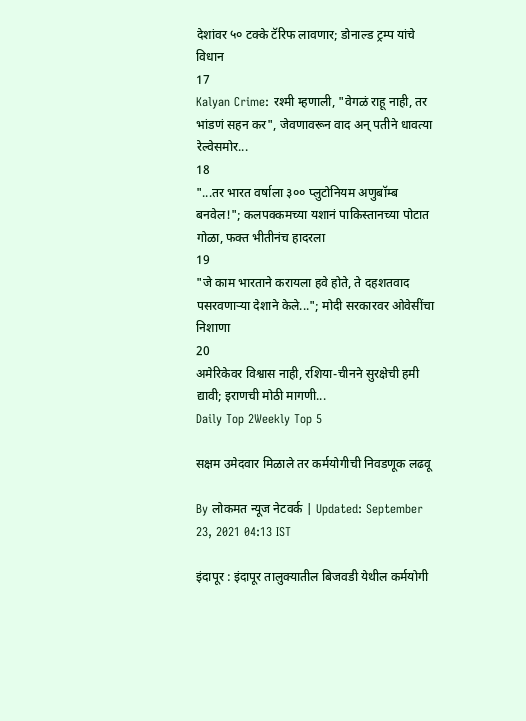देशांवर ५० टक्के टॅरिफ लावणार; डोनाल्ड ट्रम्प यांचे विधान
17
Kalyan Crime: रश्मी म्हणाली, "वेगळं राहू नाही, तर भांडणं सहन कर", जेवणावरून वाद अन् पतीने धावत्या रेल्वेसमोर...
18
"...तर भारत वर्षाला ३०० प्लुटोनियम अणुबॉम्ब बनवेल!"; कलपक्कमच्या यशानं पाकिस्तानच्या पोटात गोळा, फक्त भीतीनंच हादरला
19
"जे काम भारताने करायला हवे होते, ते दहशतवाद पसरवणाऱ्या देशाने केले..."; मोदी सरकारवर ओवेसींचा निशाणा
20
अमेरिकेवर विश्वास नाही, रशिया-चीनने सुरक्षेची हमी द्यावी; इराणची मोठी मागणी...
Daily Top 2Weekly Top 5

सक्षम उमेदवार मिळाले तर कर्मयोगीची निवडणूक लढवू

By लोकमत न्यूज नेटवर्क | Updated: September 23, 2021 04:13 IST

इंदापूर : इंदापूर तालुक्यातील बिजवडी येथील कर्मयोगी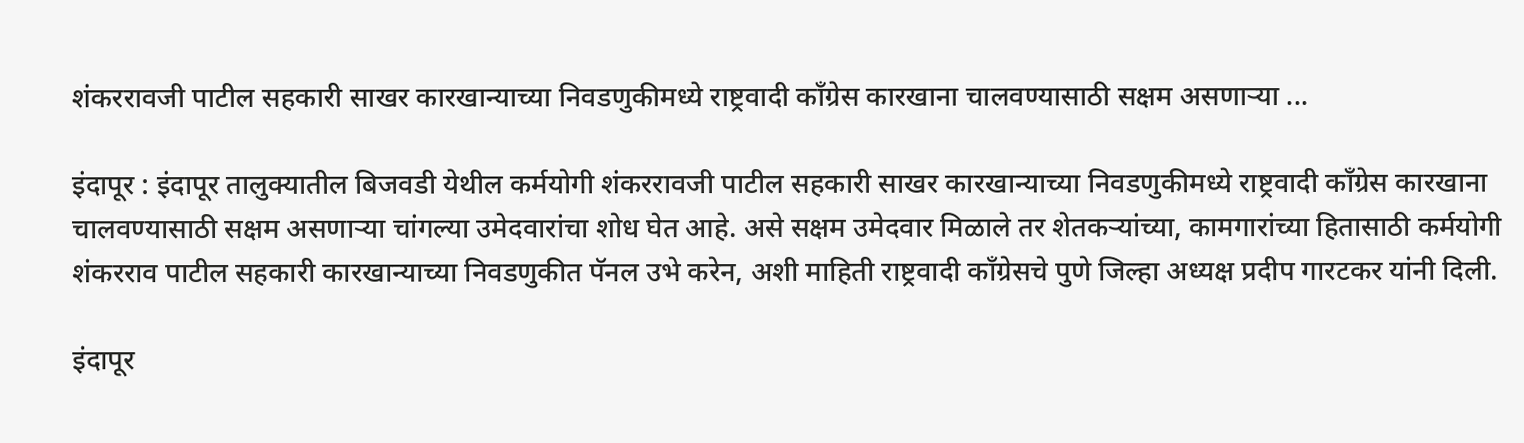शंकररावजी पाटील सहकारी साखर कारखान्याच्या निवडणुकीमध्ये राष्ट्रवादी काँग्रेस कारखाना चालवण्यासाठी सक्षम असणाऱ्या ...

इंदापूर : इंदापूर तालुक्यातील बिजवडी येथील कर्मयोगी शंकररावजी पाटील सहकारी साखर कारखान्याच्या निवडणुकीमध्ये राष्ट्रवादी काँग्रेस कारखाना चालवण्यासाठी सक्षम असणाऱ्या चांगल्या उमेदवारांचा शोध घेत आहे. असे सक्षम उमेदवार मिळाले तर शेतकऱ्यांच्या, कामगारांच्या हितासाठी कर्मयोगी शंकरराव पाटील सहकारी कारखान्याच्या निवडणुकीत पॅनल उभे करेन, अशी माहिती राष्ट्रवादी काँग्रेसचे पुणे जिल्हा अध्यक्ष प्रदीप गारटकर यांनी दिली.

इंदापूर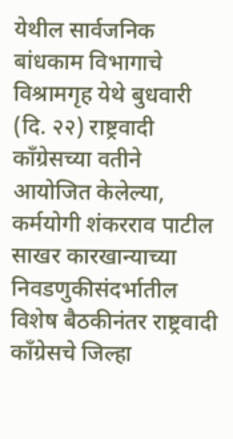येथील सार्वजनिक बांधकाम विभागाचे विश्रामगृह येथे बुधवारी (दि. २२) राष्ट्रवादी काँग्रेसच्या वतीने आयोजित केलेल्या, कर्मयोगी शंकरराव पाटील साखर कारखान्याच्या निवडणुकीसंदर्भातील विशेष बैठकीनंतर राष्ट्रवादी काँग्रेसचे जिल्हा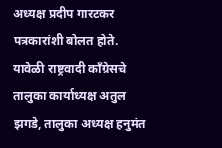अध्यक्ष प्रदीप गारटकर पत्रकारांशी बोलत होते. यावेळी राष्ट्रवादी काँग्रेसचे तालुका कार्याध्यक्ष अतुल झगडे, तालुका अध्यक्ष हनुमंत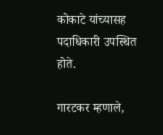कोकाटे यांच्यासह पदाधिकारी उपस्थित होते.

गारटकर म्हणाले,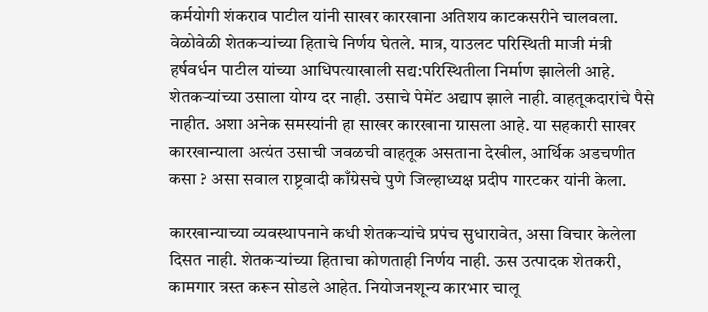कर्मयोगी शंकराव पाटील यांनी साखर कारखाना अतिशय काटकसरीने चालवला. वेळोवेळी शेतकऱ्यांच्या हिताचे निर्णय घेतले. मात्र, याउलट परिस्थिती माजी मंत्री हर्षवर्धन पाटील यांच्या आधिपत्याखाली सद्य:परिस्थितीला निर्माण झालेली आहे. शेतकऱ्यांच्या उसाला योग्य दर नाही. उसाचे पेमेंट अद्याप झाले नाही. वाहतूकदारांचे पैसे नाहीत. अशा अनेक समस्यांनी हा साखर कारखाना ग्रासला आहे. या सहकारी साखर कारखान्याला अत्यंत उसाची जवळची वाहतूक असताना देखील, आर्थिक अडचणीत कसा ? असा सवाल राष्ट्रवादी काँग्रेसचे पुणे जिल्हाध्यक्ष प्रदीप गारटकर यांनी केला.

कारखान्याच्या व्यवस्थापनाने कधी शेतकऱ्यांचे प्रपंच सुधारावेत, असा विचार केलेला दिसत नाही. शेतकऱ्यांच्या हिताचा कोणताही निर्णय नाही. ऊस उत्पादक शेतकरी, कामगार त्रस्त करून सोडले आहेत. नियोजनशून्य कारभार चालू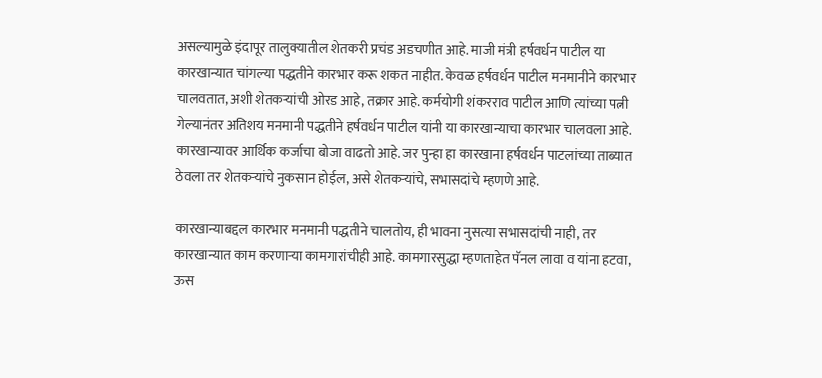असल्यामुळे इंदापूर तालुक्यातील शेतकरी प्रचंड अडचणीत आहे. माजी मंत्री हर्षवर्धन पाटील या कारखान्यात चांगल्या पद्धतीने कारभार करू शकत नाहीत. केवळ हर्षवर्धन पाटील मनमानीने कारभार चालवतात, अशी शेतकऱ्यांची ओरड आहे, तक्रार आहे. कर्मयोगी शंकरराव पाटील आणि त्यांच्या पत्नी गेल्यानंतर अतिशय मनमानी पद्धतीने हर्षवर्धन पाटील यांनी या कारखान्याचा कारभार चालवला आहे. कारखान्यावर आर्थिक कर्जाचा बोजा वाढतो आहे. जर पुन्हा हा कारखाना हर्षवर्धन पाटलांच्या ताब्यात ठेवला तर शेतकऱ्यांचे नुकसान होईल, असे शेतकऱ्यांचे, सभासदांचे म्हणणे आहे.

कारखान्याबद्दल कारभार मनमानी पद्धतीने चालतोय, ही भावना नुसत्या सभासदांची नाही, तर कारखान्यात काम करणाऱ्या कामगारांचीही आहे. कामगारसुद्धा म्हणताहेत पॅनल लावा व यांना हटवा, ऊस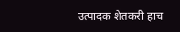उत्पादक शेतकरी हाच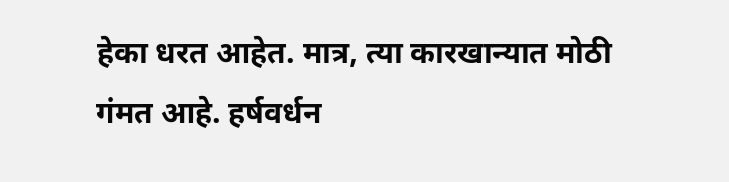हेका धरत आहेत. मात्र, त्या कारखान्यात मोठी गंमत आहे. हर्षवर्धन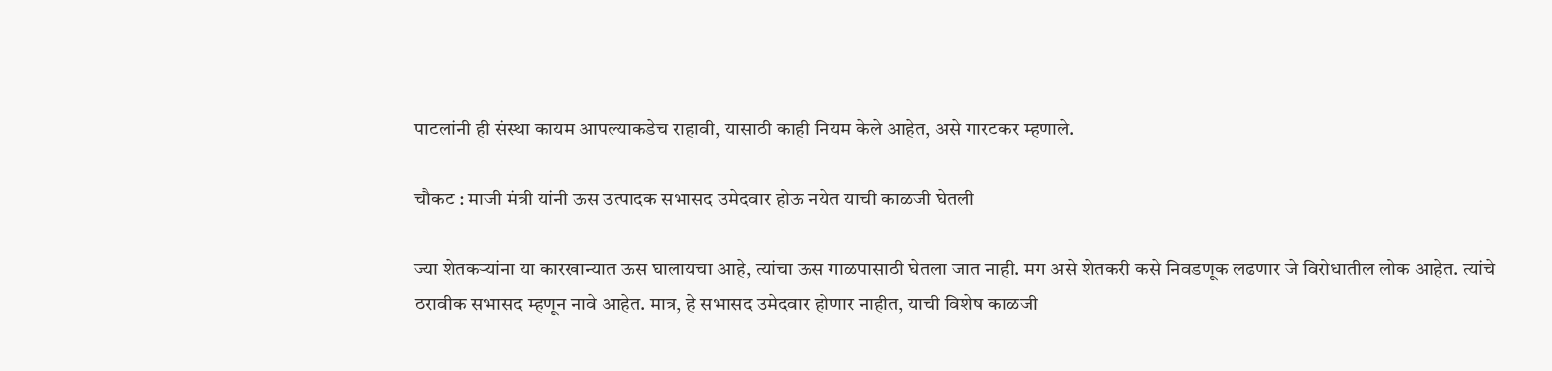पाटलांनी ही संस्था कायम आपल्याकडेच राहावी, यासाठी काही नियम केले आहेत, असे गारटकर म्हणाले.

चौकट : माजी मंत्री यांनी ऊस उत्पादक सभासद उमेदवार होऊ नयेत याची काळजी घेतली

ज्या शेतकऱ्यांना या कारखान्यात ऊस घालायचा आहे, त्यांचा ऊस गाळपासाठी घेतला जात नाही. मग असे शेतकरी कसे निवडणूक लढणार जे विरोधातील लोक आहेत. त्यांचे ठरावीक सभासद म्हणून नावे आहेत. मात्र, हे सभासद उमेदवार होणार नाहीत, याची विशेष काळजी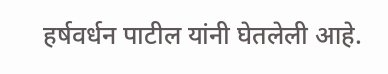हर्षवर्धन पाटील यांनी घेतलेली आहे.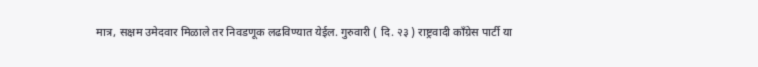मात्र, सक्षम उमेदवार मिळाले तर निवडणूक लढविण्यात येईल. गुरुवारी ( दि. २३ ) राष्ट्रवादी काँग्रेस पार्टी या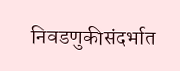निवडणुकीसंदर्भात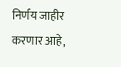निर्णय जाहीर करणार आहे,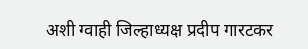अशी ग्वाही जिल्हाध्यक्ष प्रदीप गारटकर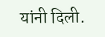यांनी दिली.